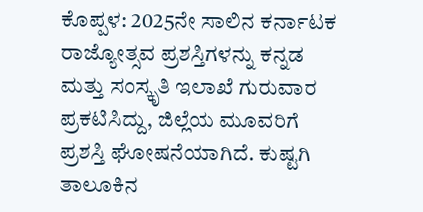ಕೊಪ್ಪಳ: 2025ನೇ ಸಾಲಿನ ಕರ್ನಾಟಕ ರಾಜ್ಯೋತ್ಸವ ಪ್ರಶಸ್ತಿಗಳನ್ನು ಕನ್ನಡ ಮತ್ತು ಸಂಸ್ಕೃತಿ ಇಲಾಖೆ ಗುರುವಾರ ಪ್ರಕಟಿಸಿದ್ದು, ಜಿಲ್ಲೆಯ ಮೂವರಿಗೆ ಪ್ರಶಸ್ತಿ ಘೋಷನೆಯಾಗಿದೆ. ಕುಷ್ಟಗಿ ತಾಲೂಕಿನ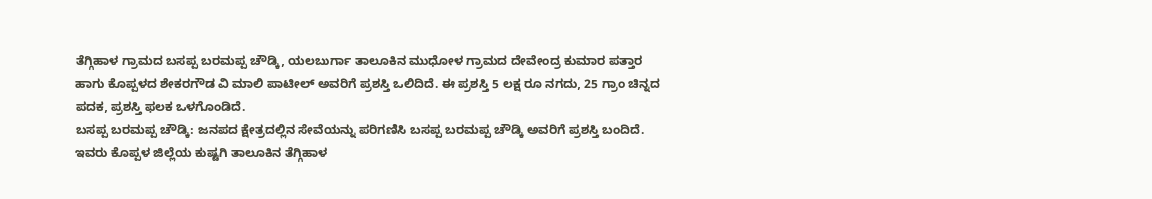ತೆಗ್ಗಿಹಾಳ ಗ್ರಾಮದ ಬಸಪ್ಪ ಬರಮಪ್ಪ ಚೌಡ್ಕಿ, ಯಲಬುರ್ಗಾ ತಾಲೂಕಿನ ಮುಧೋಳ ಗ್ರಾಮದ ದೇವೇಂದ್ರ ಕುಮಾರ ಪತ್ತಾರ ಹಾಗು ಕೊಪ್ಪಳದ ಶೇಕರಗೌಡ ವಿ ಮಾಲಿ ಪಾಟೀಲ್ ಅವರಿಗೆ ಪ್ರಶಸ್ತಿ ಒಲಿದಿದೆ. ಈ ಪ್ರಶಸ್ತಿ 5 ಲಕ್ಷ ರೂ ನಗದು, 25 ಗ್ರಾಂ ಚಿನ್ನದ ಪದಕ, ಪ್ರಶಸ್ತಿ ಫಲಕ ಒಳಗೊಂಡಿದೆ.
ಬಸಪ್ಪ ಬರಮಪ್ಪ ಚೌಡ್ಕಿ: ಜನಪದ ಕ್ಷೇತ್ರದಲ್ಲಿನ ಸೇವೆಯನ್ನು ಪರಿಗಣಿಸಿ ಬಸಪ್ಪ ಬರಮಪ್ಪ ಚೌಡ್ಕಿ ಅವರಿಗೆ ಪ್ರಶಸ್ತಿ ಬಂದಿದೆ. ಇವರು ಕೊಪ್ಪಳ ಜಿಲ್ಲೆಯ ಕುಷ್ಟಗಿ ತಾಲೂಕಿನ ತೆಗ್ಗಿಹಾಳ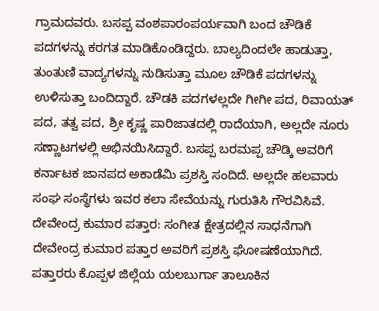ಗ್ರಾಮದವರು. ಬಸಪ್ಪ ವಂಶಪಾರಂಪರ್ಯವಾಗಿ ಬಂದ ಚೌಡಿಕೆ ಪದಗಳನ್ನು ಕರಗತ ಮಾಡಿಕೊಂಡಿದ್ದರು. ಬಾಲ್ಯದಿಂದಲೇ ಹಾಡುತ್ತಾ, ತುಂತುಣಿ ವಾದ್ಯಗಳನ್ನು ನುಡಿಸುತ್ತಾ ಮೂಲ ಚೌಡಿಕೆ ಪದಗಳನ್ನು ಉಳಿಸುತ್ತಾ ಬಂದಿದ್ದಾರೆ. ಚೌಡಕಿ ಪದಗಳಲ್ಲದೇ ಗೀಗೀ ಪದ, ರಿವಾಯತ್ ಪದ, ತತ್ವ ಪದ, ಶ್ರೀ ಕೃಷ್ಣ ಪಾರಿಜಾತದಲ್ಲಿ ರಾದೆಯಾಗಿ, ಅಲ್ಲದೇ ನೂರು ಸಣ್ಣಾಟಗಳಲ್ಲಿ ಅಭಿನಯಿಸಿದ್ದಾರೆ. ಬಸಪ್ಪ ಬರಮಪ್ಪ ಚೌಡ್ಕಿ ಅವರಿಗೆ ಕರ್ನಾಟಕ ಜಾನಪದ ಅಕಾಡೆಮಿ ಪ್ರಶಸ್ತಿ ಸಂದಿದೆ. ಅಲ್ಲದೇ ಹಲವಾರು ಸಂಘ ಸಂಸ್ಥೆಗಳು ಇವರ ಕಲಾ ಸೇವೆಯನ್ನು ಗುರುತಿಸಿ ಗೌರವಿಸಿವೆ.
ದೇವೇಂದ್ರ ಕುಮಾರ ಪತ್ತಾರ: ಸಂಗೀತ ಕ್ಷೇತ್ರದಲ್ಲಿನ ಸಾಧನೆಗಾಗಿ ದೇವೇಂದ್ರ ಕುಮಾರ ಪತ್ತಾರ ಅವರಿಗೆ ಪ್ರಶಸ್ತಿ ಘೋಷಣೆಯಾಗಿದೆ. ಪತ್ತಾರರು ಕೊಪ್ಪಳ ಜಿಲ್ಲೆಯ ಯಲಬುರ್ಗಾ ತಾಲೂಕಿನ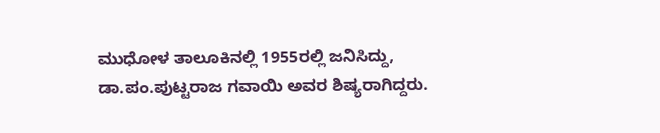ಮುಧೋಳ ತಾಲೂಕಿನಲ್ಲಿ 1955ರಲ್ಲಿ ಜನಿಸಿದ್ದು, ಡಾ.ಪಂ.ಪುಟ್ಟರಾಜ ಗವಾಯಿ ಅವರ ಶಿಷ್ಯರಾಗಿದ್ದರು.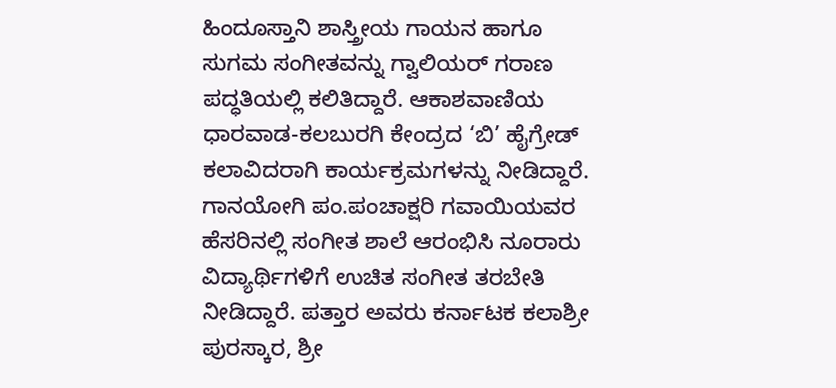ಹಿಂದೂಸ್ತಾನಿ ಶಾಸ್ತ್ರೀಯ ಗಾಯನ ಹಾಗೂ ಸುಗಮ ಸಂಗೀತವನ್ನು ಗ್ವಾಲಿಯರ್ ಗರಾಣ ಪದ್ಧತಿಯಲ್ಲಿ ಕಲಿತಿದ್ದಾರೆ. ಆಕಾಶವಾಣಿಯ ಧಾರವಾಡ-ಕಲಬುರಗಿ ಕೇಂದ್ರದ ‘ಬಿ’ ಹೈಗ್ರೇಡ್ ಕಲಾವಿದರಾಗಿ ಕಾರ್ಯಕ್ರಮಗಳನ್ನು ನೀಡಿದ್ದಾರೆ. ಗಾನಯೋಗಿ ಪಂ.ಪಂಚಾಕ್ಷರಿ ಗವಾಯಿಯವರ ಹೆಸರಿನಲ್ಲಿ ಸಂಗೀತ ಶಾಲೆ ಆರಂಭಿಸಿ ನೂರಾರು ವಿದ್ಯಾರ್ಥಿಗಳಿಗೆ ಉಚಿತ ಸಂಗೀತ ತರಬೇತಿ ನೀಡಿದ್ದಾರೆ. ಪತ್ತಾರ ಅವರು ಕರ್ನಾಟಕ ಕಲಾಶ್ರೀ ಪುರಸ್ಕಾರ, ಶ್ರೀ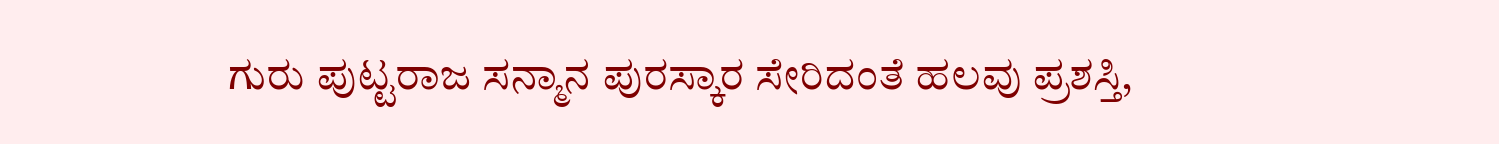ಗುರು ಪುಟ್ಟರಾಜ ಸನ್ಮಾನ ಪುರಸ್ಕಾರ ಸೇರಿದಂತೆ ಹಲವು ಪ್ರಶಸ್ತಿ,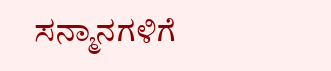ಸನ್ಮಾನಗಳಿಗೆ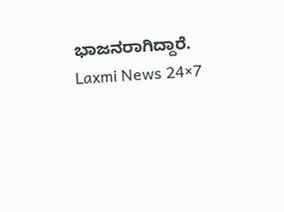ಭಾಜನರಾಗಿದ್ದಾರೆ.
Laxmi News 24×7